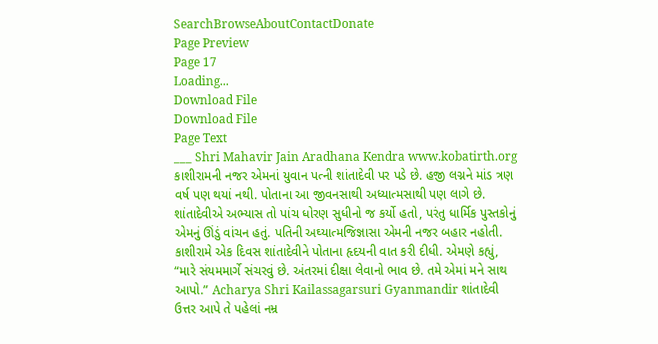SearchBrowseAboutContactDonate
Page Preview
Page 17
Loading...
Download File
Download File
Page Text
___ Shri Mahavir Jain Aradhana Kendra www.kobatirth.org કાશીરામની નજર એમનાં યુવાન પત્ની શાંતાદેવી પર પડે છે. હજી લગ્નને માંડ ત્રણ વર્ષ પણ થયાં નથી. પોતાના આ જીવનસાથી અધ્યાત્મસાથી પણ લાગે છે. શાંતાદેવીએ અભ્યાસ તો પાંચ ધોરણ સુધીનો જ કર્યો હતો, પરંતુ ધાર્મિક પુસ્તકોનું એમનું ઊંડું વાંચન હતું. પતિની અઘ્યાત્મજિજ્ઞાસા એમની નજર બહાર નહોતી. કાશીરામે એક દિવસ શાંતાદેવીને પોતાના હૃદયની વાત કરી દીધી. એમણે કહ્યું, “મારે સંયમમાર્ગે સંચરવું છે. અંતરમાં દીક્ષા લેવાનો ભાવ છે. તમે એમાં મને સાથ આપો.” Acharya Shri Kailassagarsuri Gyanmandir શાંતાદેવી ઉત્તર આપે તે પહેલાં નમ્ર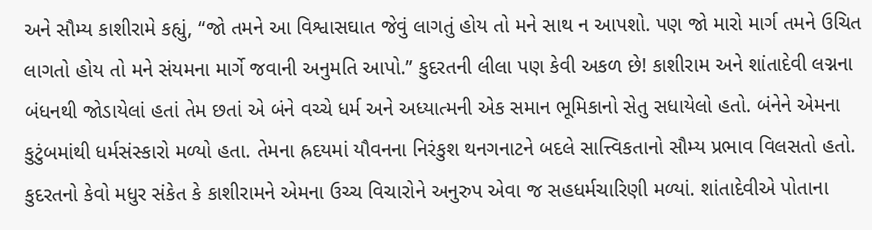અને સૌમ્ય કાશીરામે કહ્યું, “જો તમને આ વિશ્વાસઘાત જેવું લાગતું હોય તો મને સાથ ન આપશો. પણ જો મારો માર્ગ તમને ઉચિત લાગતો હોય તો મને સંયમના માર્ગે જવાની અનુમતિ આપો.” કુદરતની લીલા પણ કેવી અકળ છે! કાશીરામ અને શાંતાદેવી લગ્નના બંધનથી જોડાયેલાં હતાં તેમ છતાં એ બંને વચ્ચે ધર્મ અને અધ્યાત્મની એક સમાન ભૂમિકાનો સેતુ સધાયેલો હતો. બંનેને એમના કુટુંબમાંથી ધર્મસંસ્કારો મળ્યો હતા. તેમના હ્રદયમાં યૌવનના નિરંકુશ થનગનાટને બદલે સાત્ત્વિકતાનો સૌમ્ય પ્રભાવ વિલસતો હતો. કુદરતનો કેવો મધુર સંકેત કે કાશીરામને એમના ઉચ્ચ વિચારોને અનુરુપ એવા જ સહધર્મચારિણી મળ્યાં. શાંતાદેવીએ પોતાના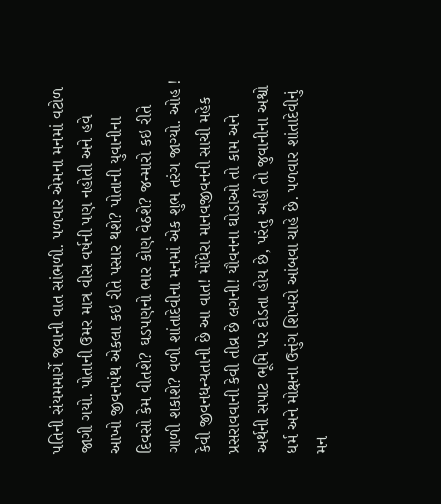પતિની સંયમમાર્ગે જવાની વાત સાંભળી. પળવાર એમના મનમાં વટોળ જાગી ગયો. પોતાની ઉમર માત્ર વીસ વર્ષની પણ નહોતી અને હવે આખો જીવનપંથ એકલા કઇ રીતે પસાર થશે? પોતાની યુવાનીના દિવસો કેમ વીતશે? ઘડપણનો ભાર કોણ વેઠશે? જન્મારો કઇ રીતે ગાળી શકાશે? વળી શાંતાદેવીના મનમાં એક શુભ તરંગ જાગ્યો. ઓહ ! કેવી જીવનધન્યતાની છે આ વાત! મોંધેરા માનવજીવનની સાચી મહેક પ્રસરાવવાની કેવી તીવ્ર છે લગની! યૌવનના ઘોડાઓ તો કામ અને અર્થની સપાટ ભૂમિ પર દોડતા હોય છે, પરંતુ અહીં તો જુવાનીના અશ્વો ધર્મ અને મોક્ષના ઉત્તુંગ શિખરો આંબવા ચાહે છે. પળવાર શાંતાદેવીનું મન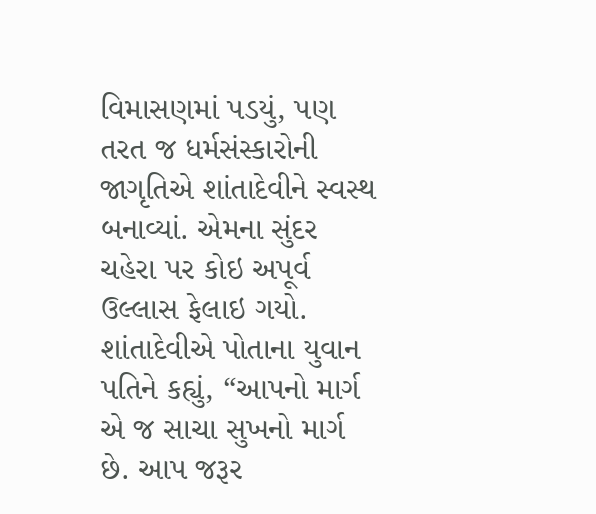વિમાસણમાં પડયું, પણ તરત જ ધર્મસંસ્કારોની જાગૃતિએ શાંતાદેવીને સ્વસ્થ બનાવ્યાં. એમના સુંદર ચહેરા પર કોઇ અપૂર્વ ઉલ્લાસ ફેલાઇ ગયો. શાંતાદેવીએ પોતાના યુવાન પતિને કહ્યું, “આપનો માર્ગ એ જ સાચા સુખનો માર્ગ છે. આપ જરૂર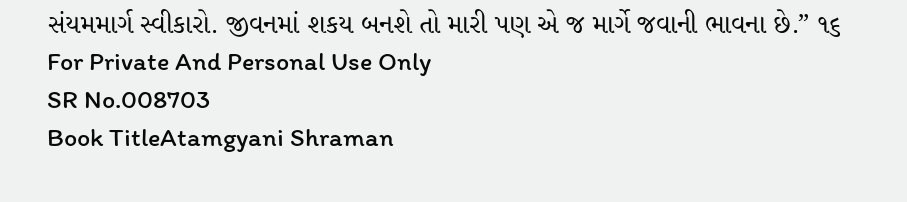સંયમમાર્ગ સ્વીકારો. જીવનમાં શકય બનશે તો મારી પણ એ જ માર્ગે જવાની ભાવના છે.” ૧૬ For Private And Personal Use Only
SR No.008703
Book TitleAtamgyani Shraman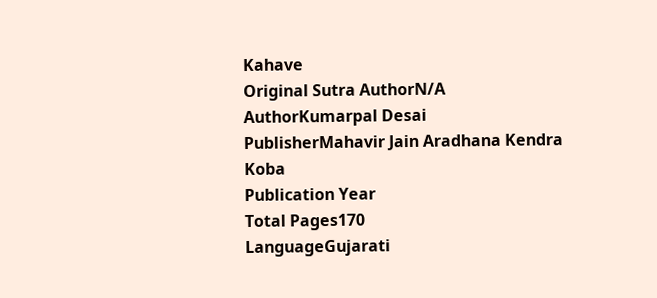Kahave
Original Sutra AuthorN/A
AuthorKumarpal Desai
PublisherMahavir Jain Aradhana Kendra Koba
Publication Year
Total Pages170
LanguageGujarati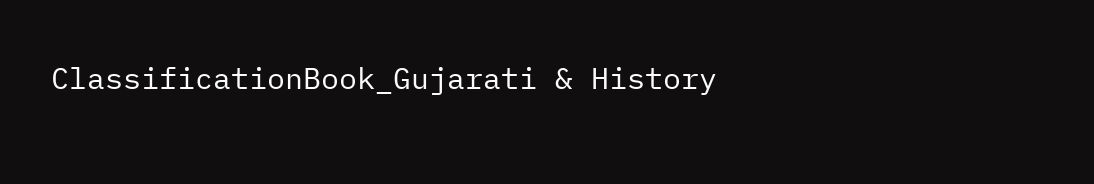ClassificationBook_Gujarati & History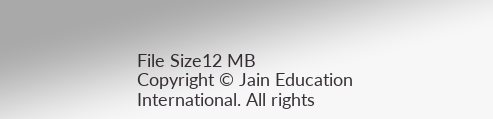File Size12 MB
Copyright © Jain Education International. All rights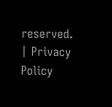reserved. | Privacy Policy